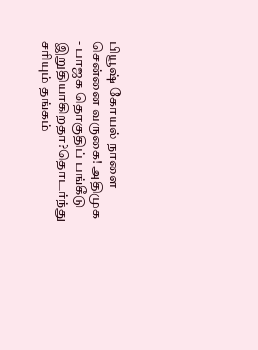பியூஷ் கோயல் நாளை சென்னை வருகை! அதிமுக - பாஜக தொகுதிப் பங்கீடு இறுதியாகிறதா?தொடர்ந்து சரியும் தங்கம்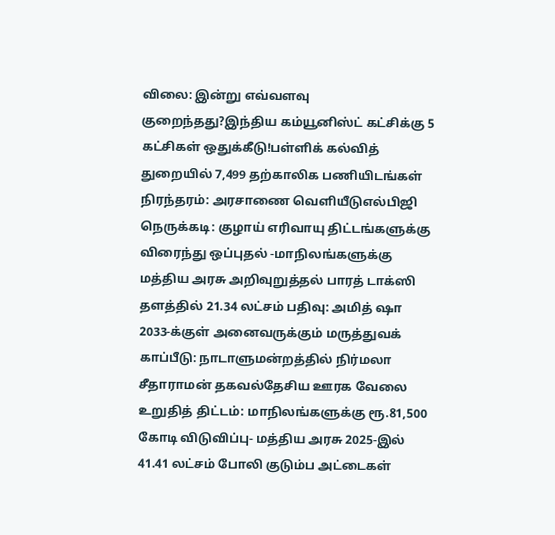விலை: இன்று எவ்வளவு குறைந்தது?இந்திய கம்யூனிஸ்ட் கட்சிக்கு 5 கட்சிகள் ஒதுக்கீடு!பள்ளிக் கல்வித் துறையில் 7,499 தற்காலிக பணியிடங்கள் நிரந்தரம்: அரசாணை வெளியீடுஎல்பிஜி நெருக்கடி: குழாய் எரிவாயு திட்டங்களுக்கு விரைந்து ஒப்புதல் -மாநிலங்களுக்கு மத்திய அரசு அறிவுறுத்தல் பாரத் டாக்ஸி தளத்தில் 21.34 லட்சம் பதிவு: அமித் ஷா 2033-க்குள் அனைவருக்கும் மருத்துவக் காப்பீடு: நாடாளுமன்றத்தில் நிர்மலா சீதாராமன் தகவல்தேசிய ஊரக வேலை உறுதித் திட்டம்: மாநிலங்களுக்கு ரூ.81,500 கோடி விடுவிப்பு- மத்திய அரசு 2025-இல் 41.41 லட்சம் போலி குடும்ப அட்டைகள்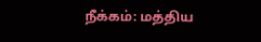நீக்கம்: மத்திய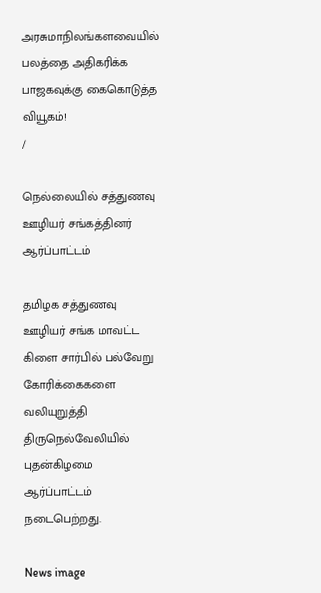அரசுமாநிலங்களவையில் பலத்தை அதிகரிக்க பாஜகவுக்கு கைகொடுத்த வியூகம்!
/

நெல்லையில் சத்துணவு ஊழியர் சங்கத்தினர் ஆர்ப்பாட்டம்

தமிழக சத்துணவு ஊழியர் சங்க மாவட்ட கிளை சார்பில் பல்வேறு கோரிக்கைகளை வலியுறுத்தி திருநெல்வேலியில் புதன்கிழமை ஆர்ப்பாட்டம் நடைபெற்றது.

News image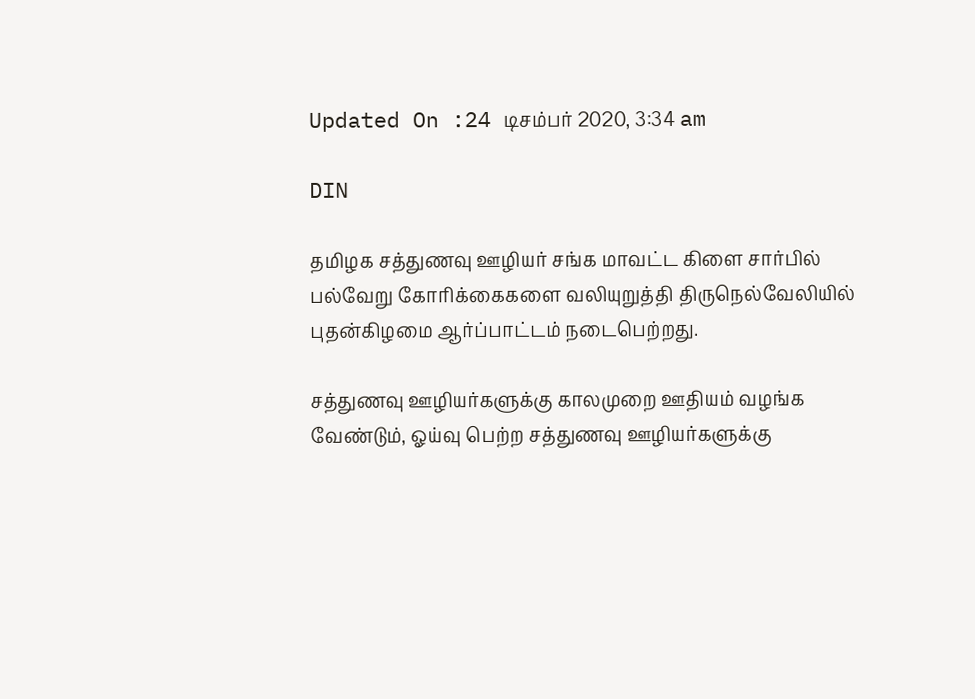Updated On :24 டிசம்பர் 2020, 3:34 am

DIN

தமிழக சத்துணவு ஊழியர் சங்க மாவட்ட கிளை சார்பில் பல்வேறு கோரிக்கைகளை வலியுறுத்தி திருநெல்வேலியில் புதன்கிழமை ஆர்ப்பாட்டம் நடைபெற்றது.

சத்துணவு ஊழியர்களுக்கு காலமுறை ஊதியம் வழங்க வேண்டும், ஓய்வு பெற்ற சத்துணவு ஊழியர்களுக்கு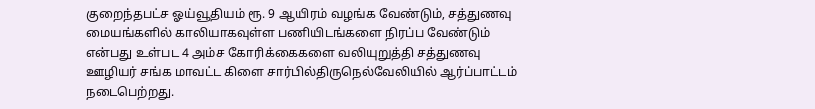குறைந்தபட்ச ஓய்வூதியம் ரூ. 9 ஆயிரம் வழங்க வேண்டும், சத்துணவு மையங்களில் காலியாகவுள்ள பணியிடங்களை நிரப்ப வேண்டும் என்பது உள்பட 4 அம்ச கோரிக்கைகளை வலியுறுத்தி சத்துணவு ஊழியர் சங்க மாவட்ட கிளை சார்பில்திருநெல்வேலியில் ஆர்ப்பாட்டம் நடைபெற்றது.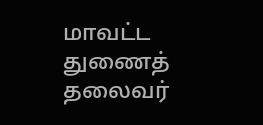மாவட்ட துணைத் தலைவர்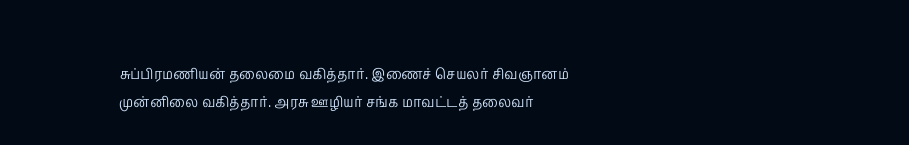சுப்பிரமணியன் தலைமை வகித்தார். இணைச் செயலர் சிவஞானம் முன்னிலை வகித்தார். அரசு ஊழியர் சங்க மாவட்டத் தலைவர்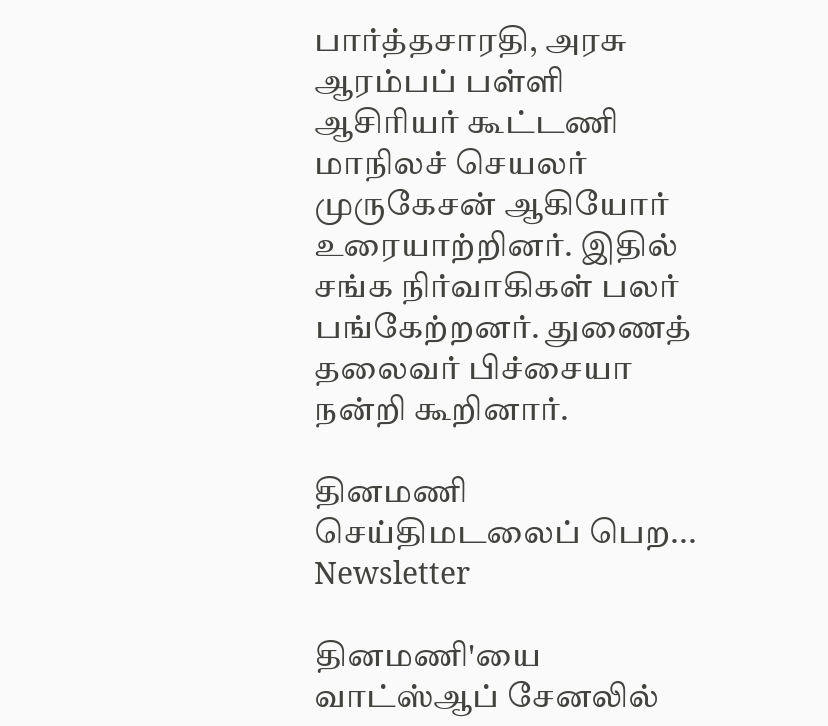பார்த்தசாரதி, அரசு ஆரம்பப் பள்ளி ஆசிரியர் கூட்டணி மாநிலச் செயலர் முருகேசன் ஆகியோர் உரையாற்றினர். இதில் சங்க நிர்வாகிகள் பலர் பங்கேற்றனர். துணைத் தலைவர் பிச்சையா நன்றி கூறினார்.

தினமணி செய்திமடலைப் பெற... Newsletter

தினமணி'யை வாட்ஸ்ஆப் சேனலில்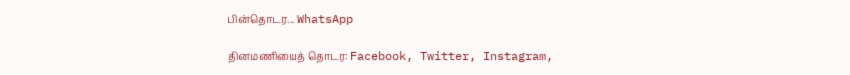பின்தொடர... WhatsApp

தினமணியைத் தொடர: Facebook, Twitter, Instagram,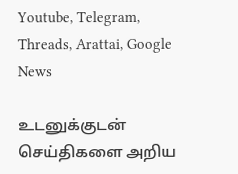Youtube, Telegram, Threads, Arattai, Google News

உடனுக்குடன் செய்திகளை அறிய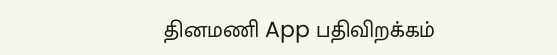தினமணி App பதிவிறக்கம்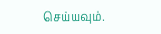செய்யவும்.